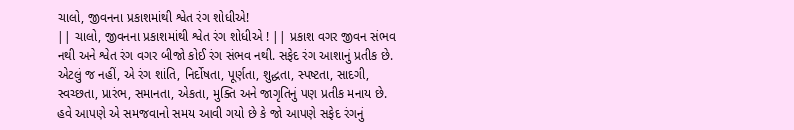ચાલો, જીવનના પ્રકાશમાંથી શ્વેત રંગ શોધીએ!
|| ચાલો, જીવનના પ્રકાશમાંથી શ્વેત રંગ શોધીએ ! || પ્રકાશ વગર જીવન સંભવ નથી અને શ્વેત રંગ વગર બીજો કોઈ રંગ સંભવ નથી. સફેદ રંગ આશાનું પ્રતીક છે. એટલું જ નહીં, એ રંગ શાંતિ, નિર્દોષતા, પૂર્ણતા, શુદ્ધતા, સ્પષ્ટતા, સાદગી, સ્વચ્છતા, પ્રારંભ, સમાનતા, એકતા, મુક્તિ અને જાગૃતિનું પણ પ્રતીક મનાય છે. હવે આપણે એ સમજવાનો સમય આવી ગયો છે કે જો આપણે સફેદ રંગનું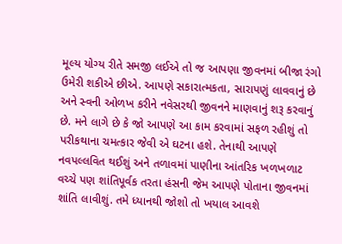મૂલ્ય યોગ્ય રીતે સમજી લઈએ તો જ આપણા જીવનમાં બીજા રંગો ઉમેરી શકીએ છીએ. આપણે સકારાત્મકતા, સારાપણું લાવવાનું છે અને સ્વની ઓળખ કરીને નવેસરથી જીવનને માણવાનું શરૂ કરવાનું છે. મને લાગે છે કે જો આપણે આ કામ કરવામાં સફળ રહીશું તો પરીકથાના ચમત્કાર જેવી એ ઘટના હશે. તેનાથી આપણે નવપલ્લવિત થઈશું અને તળાવમાં પાણીના આંતરિક ખળખળાટ વચ્ચે પણ શાંતિપૂર્વક તરતા હંસની જેમ આપણે પોતાના જીવનમાં શાંતિ લાવીશું. તમે ધ્યાનથી જોશો તો ખયાલ આવશે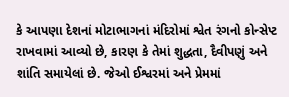કે આપણા દેશનાં મોટાભાગનાં મંદિરોમાં શ્વેત રંગનો કોન્સેપ્ટ રાખવામાં આવ્યો છે, કારણ કે તેમાં શુદ્ધતા, દૈવીપણું અને શાંતિ સમાયેલાં છે. જેઓ ઈશ્વરમાં અને પ્રેમમાં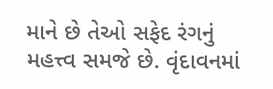માને છે તેઓ સફેદ રંગનું મહત્ત્વ સમજે છે. વૃંદાવનમાં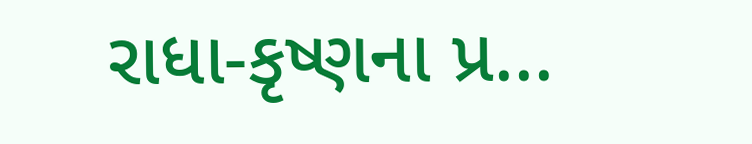રાધા-કૃષ્ણના પ્ર...